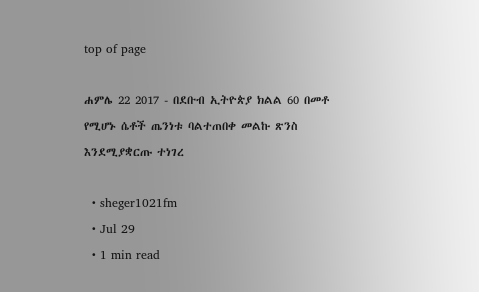top of page

ሐምሌ 22 2017 - በደቡብ ኢትዮጵያ ክልል 60 በመቶ የሚሆኑ ሴቶች ጤንነቱ ባልተጠበቀ መልኩ ጽንስ እንደሚያቋርጡ ተነገረ

  • sheger1021fm
  • Jul 29
  • 1 min read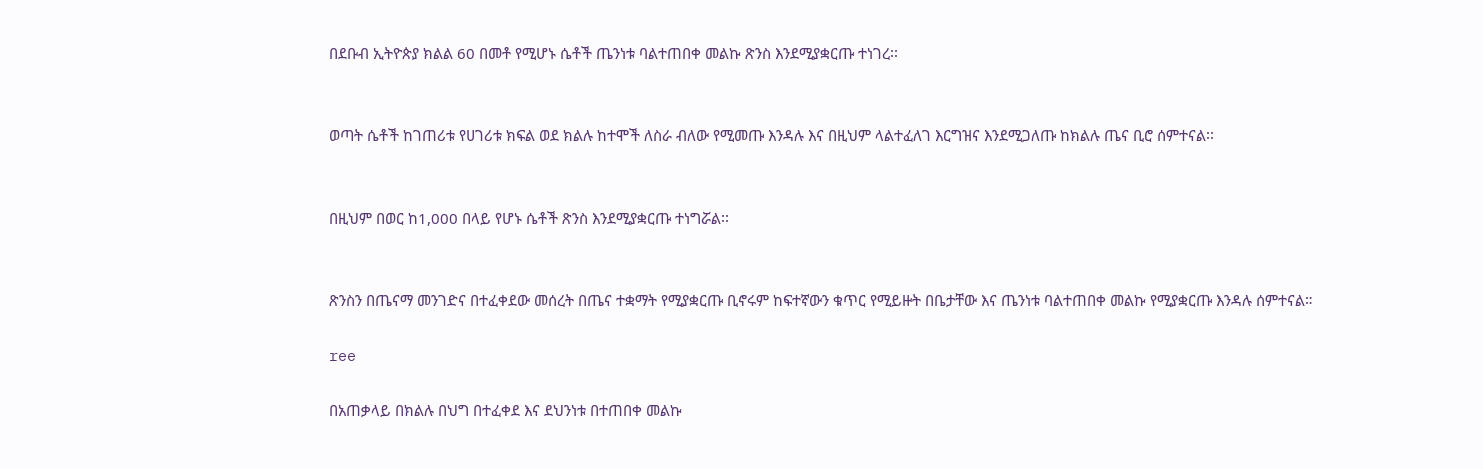በደቡብ ኢትዮጵያ ክልል 60 በመቶ የሚሆኑ ሴቶች ጤንነቱ ባልተጠበቀ መልኩ ጽንስ እንደሚያቋርጡ ተነገረ፡፡


ወጣት ሴቶች ከገጠሪቱ የሀገሪቱ ክፍል ወደ ክልሉ ከተሞች ለስራ ብለው የሚመጡ እንዳሉ እና በዚህም ላልተፈለገ እርግዝና እንደሚጋለጡ ከክልሉ ጤና ቢሮ ሰምተናል፡፡


በዚህም በወር ከ1,000 በላይ የሆኑ ሴቶች ጽንስ እንደሚያቋርጡ ተነግሯል፡፡


ጽንስን በጤናማ መንገድና በተፈቀደው መሰረት በጤና ተቋማት የሚያቋርጡ ቢኖሩም ከፍተኛውን ቁጥር የሚይዙት በቤታቸው እና ጤንነቱ ባልተጠበቀ መልኩ የሚያቋርጡ እንዳሉ ሰምተናል።

ree

በአጠቃላይ በክልሉ በህግ በተፈቀደ እና ደህንነቱ በተጠበቀ መልኩ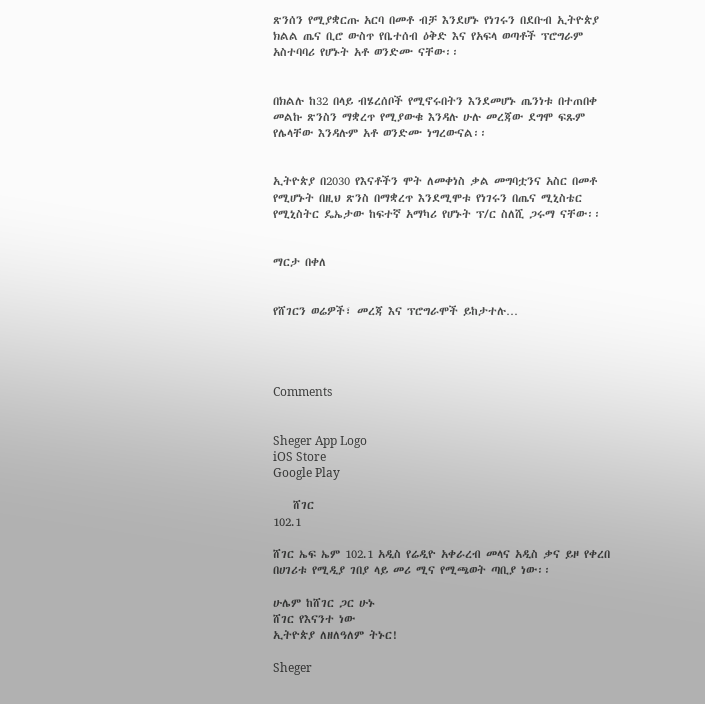ጽንሰን የሚያቋርጡ አርባ በመቶ ብቻ እንደሆኑ የነገሩን በደቡብ ኢትዮጵያ ክልል ጤና ቢሮ ውስጥ የቤተሰብ ዕቅድ እና የአፍላ ወጣቶች ፕሮግራም አስተባባሪ የሆኑት አቶ ወንድሙ ናቸው፡፡


በክልሉ ከ32 በላይ ብሄረሰቦች የሚኖሩበትን እንደመሆኑ ጤንነቱ በተጠበቀ መልኩ ጽንስን ማቋረጥ የሚያውቁ እንዳሉ ሁሉ መረጃው ደግሞ ፍጹም የሌላቸው እንዳሉም አቶ ወንድሙ ነግረውናል፡፡


ኢትዮጵያ በ2030 የእናቶችን ሞት ለመቀነስ ቃል መግባቷንና አስር በመቶ የሚሆኑት በዚህ ጽንስ በማቋረጥ እንደሚሞቱ የነገሩን በጤና ሚኒስቴር የሚኒስትር ዴኤታው ከፍተኛ አማካሪ የሆኑት ፕ/ር ስለሺ ጋሩማ ናቸው፡፡


ማርታ በቀለ


የሸገርን ወሬዎች፣ መረጃ እና ፕሮግራሞች ይከታተሉ…




Comments


Sheger App Logo
iOS Store
Google Play

    ሸገር
102.1

ሸገር ኤፍ ኤም 102.1 አዲስ የሬዲዮ አቀራረብ መላና አዲስ ቃና ይዞ የቀረበ በሀገሪቱ የሚዲያ ገበያ ላይ መሪ ሚና የሚጫወት ጣቢያ ነው፡፡

ሁሌም ከሸገር ጋር ሁኑ
ሸገር የእናንተ ነው
ኢትዮጵያ ለዘለዓለም ትኑር!

Sheger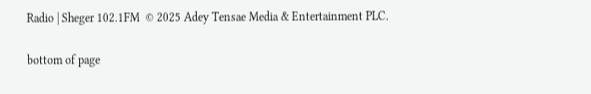Radio | Sheger 102.1FM  © 2025 Adey Tensae Media & Entertainment PLC.

bottom of page